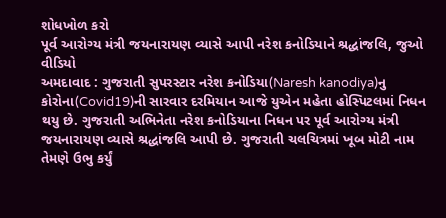શોધખોળ કરો
પૂર્વ આરોગ્ય મંત્રી જયનારાયણ વ્યાસે આપી નરેશ કનોડિયાને શ્રદ્ધાંજલિ, જુઓ વીડિયો
અમદાવાદ : ગુજરાતી સુપરસ્ટાર નરેશ કનોડિયા(Naresh kanodiya)નુ કોરોના(Covid19)ની સારવાર દરમિયાન આજે યુએન મહેતા હોસ્પિટલમાં નિધન થયુ છે. ગુજરાતી અભિનેતા નરેશ કનોડિયાના નિધન પર પૂર્વ આરોગ્ય મંત્રી જયનારાયણ વ્યાસે શ્રદ્ધાંજલિ આપી છે. ગુજરાતી ચલચિત્રમાં ખૂબ મોટી નામ તેમણે ઉભુ કર્યું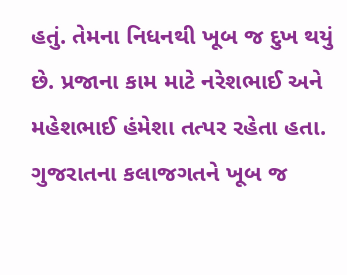હતું. તેમના નિધનથી ખૂબ જ દુખ થયું છે. પ્રજાના કામ માટે નરેશભાઈ અને મહેશભાઈ હંમેશા તત્પર રહેતા હતા. ગુજરાતના કલાજગતને ખૂબ જ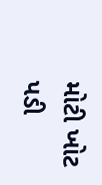મોટી ખોટ પડી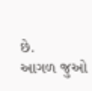છે.
આગળ જુઓ